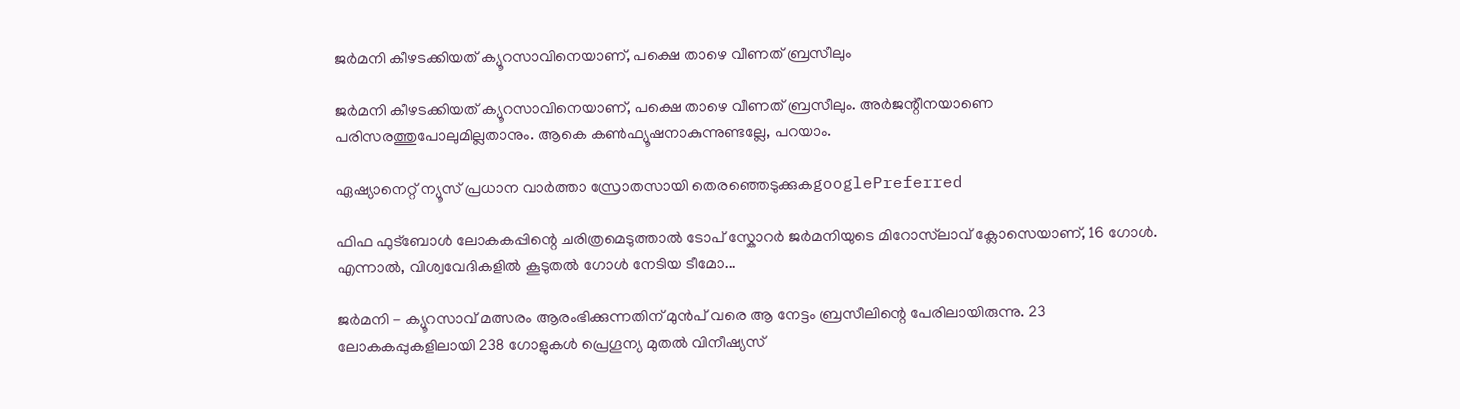ജർമനി കീഴടക്കിയത് ക്യൂറസാവിനെയാണ്, പക്ഷെ താഴെ വീണത് ബ്രസീലും

ജർമനി കീഴടക്കിയത് ക്യൂറസാവിനെയാണ്, പക്ഷെ താഴെ വീണത് ബ്രസീലും. അർജന്റീനയാണെ പരിസരത്തുപോലുമില്ലതാനും. ആകെ കണ്‍ഫ്യൂഷനാകുന്നുണ്ടല്ലേ, പറയാം.

ഏഷ്യാനെറ്റ് ന്യൂസ് പ്രധാന വാർത്താ സ്രോതസായി തെരഞ്ഞെടുക്കുകgooglePreferred

ഫിഫ ഫുട്ബോള്‍ ലോകകപ്പിന്റെ ചരിത്രമെടുത്താല്‍ ടോപ് സ്കോറർ ജർമനിയുടെ മിറോസ്‌ലാവ് ക്ലോസെയാണ്, 16 ഗോള്‍. എന്നാല്‍, വിശ്വവേദികളില്‍ കൂടുതല്‍ ഗോള്‍ നേടിയ ടീമോ...

ജർമനി - ക്യൂറസാവ് മത്സരം ആരംഭിക്കുന്നതിന് മുൻപ് വരെ ആ നേട്ടം ബ്രസീലിന്റെ പേരിലായിരുന്നു. 23 ലോകകപ്പുകളിലായി 238 ഗോളുകള്‍ പ്രെഗൂന്യ മുതല്‍ വിനീഷ്യസ്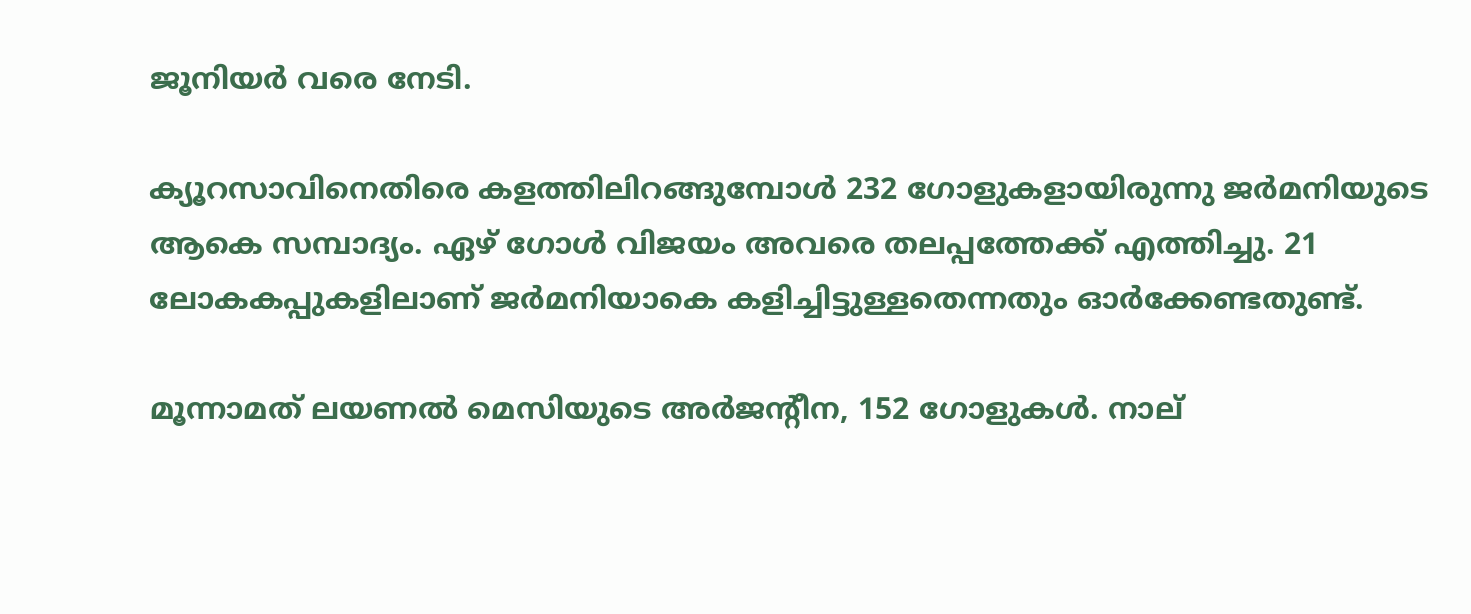ജൂനിയര്‍ വരെ നേടി.

ക്യൂറസാവിനെതിരെ കളത്തിലിറങ്ങുമ്പോള്‍ 232 ഗോളുകളായിരുന്നു ജര്‍മനിയുടെ ആകെ സമ്പാദ്യം. ഏഴ് ഗോള്‍ വിജയം അവരെ തലപ്പത്തേക്ക് എത്തിച്ചു. 21 ലോകകപ്പുകളിലാണ് ജര്‍മനിയാകെ കളിച്ചിട്ടുള്ളതെന്നതും ഓർക്കേണ്ടതുണ്ട്.

മൂന്നാമത് ലയണല്‍ മെസിയുടെ അര്‍ജന്റീന, 152 ഗോളുകള്‍. നാല്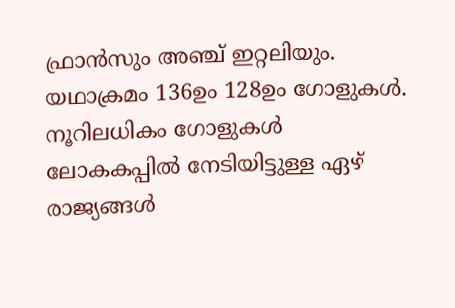ഫ്രാൻസും അഞ്ച് ഇറ്റലിയും. യഥാക്രമം 136ഉം 128ഉം ഗോളുകള്‍. നൂറിലധികം ഗോളുകള്‍ ലോകകപ്പില്‍ നേടിയിട്ടുള്ള ഏഴ് രാജ്യങ്ങള്‍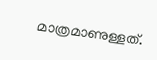മാത്രമാണുള്ളത്.